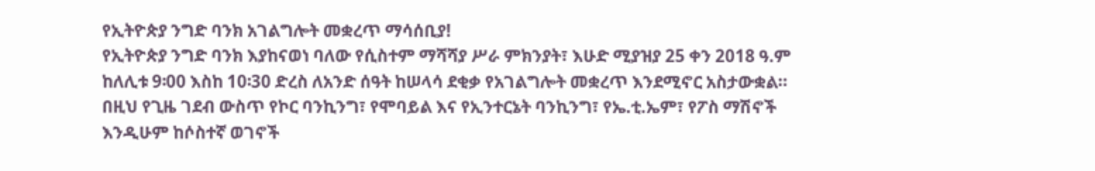የኢትዮጵያ ንግድ ባንክ አገልግሎት መቋረጥ ማሳሰቢያ!
የኢትዮጵያ ንግድ ባንክ እያከናወነ ባለው የሲስተም ማሻሻያ ሥራ ምክንያት፣ እሁድ ሚያዝያ 25 ቀን 2018 ዓ.ም ከለሊቱ 9፡00 እስከ 10፡30 ድረስ ለአንድ ሰዓት ከሠላሳ ደቂቃ የአገልግሎት መቋረጥ እንደሚኖር አስታውቋል። በዚህ የጊዜ ገደብ ውስጥ የኮር ባንኪንግ፣ የሞባይል እና የኢንተርኔት ባንኪንግ፣ የኤ.ቲ.ኤም፣ የፖስ ማሽኖች እንዲሁም ከሶስተኛ ወገኖች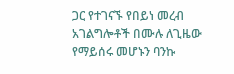ጋር የተገናኙ የበይነ መረብ አገልግሎቶች በሙሉ ለጊዜው የማይሰሩ መሆኑን ባንኩ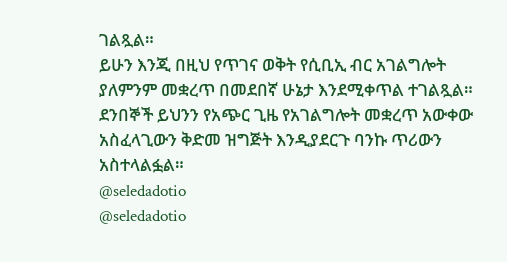ገልጿል።
ይሁን እንጂ በዚህ የጥገና ወቅት የሲቢኢ ብር አገልግሎት ያለምንም መቋረጥ በመደበኛ ሁኔታ እንደሚቀጥል ተገልጿል። ደንበኞች ይህንን የአጭር ጊዜ የአገልግሎት መቋረጥ አውቀው አስፈላጊውን ቅድመ ዝግጅት እንዲያደርጉ ባንኩ ጥሪውን አስተላልፏል።
@seledadotio
@seledadotio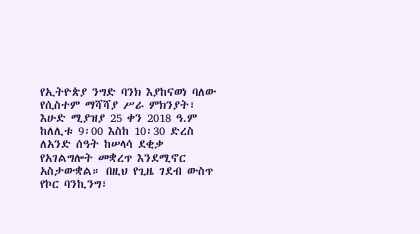የኢትዮጵያ ንግድ ባንክ እያከናወነ ባለው የሲስተም ማሻሻያ ሥራ ምክንያት፣ እሁድ ሚያዝያ 25 ቀን 2018 ዓ.ም ከለሊቱ 9፡00 እስከ 10፡30 ድረስ ለአንድ ሰዓት ከሠላሳ ደቂቃ የአገልግሎት መቋረጥ እንደሚኖር አስታውቋል። በዚህ የጊዜ ገደብ ውስጥ የኮር ባንኪንግ፣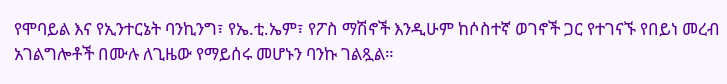የሞባይል እና የኢንተርኔት ባንኪንግ፣ የኤ.ቲ.ኤም፣ የፖስ ማሽኖች እንዲሁም ከሶስተኛ ወገኖች ጋር የተገናኙ የበይነ መረብ አገልግሎቶች በሙሉ ለጊዜው የማይሰሩ መሆኑን ባንኩ ገልጿል።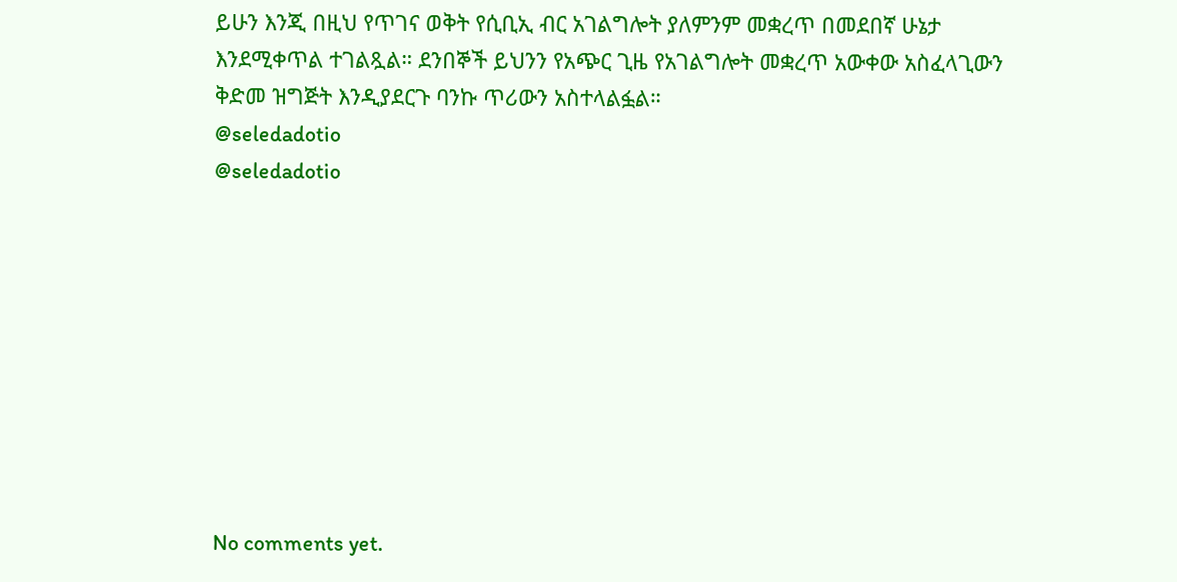ይሁን እንጂ በዚህ የጥገና ወቅት የሲቢኢ ብር አገልግሎት ያለምንም መቋረጥ በመደበኛ ሁኔታ እንደሚቀጥል ተገልጿል። ደንበኞች ይህንን የአጭር ጊዜ የአገልግሎት መቋረጥ አውቀው አስፈላጊውን ቅድመ ዝግጅት እንዲያደርጉ ባንኩ ጥሪውን አስተላልፏል።
@seledadotio
@seledadotio









No comments yet.